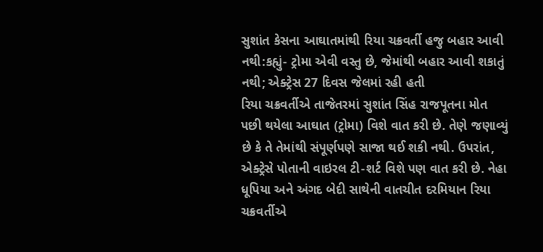સુશાંત કેસના આઘાતમાંથી રિયા ચક્રવર્તી હજુ બહાર આવી નથી:કહ્યું- ટ્રોમા એવી વસ્તુ છે, જેમાંથી બહાર આવી શકાતું નથી; એક્ટ્રેસ 27 દિવસ જેલમાં રહી હતી
રિયા ચક્રવર્તીએ તાજેતરમાં સુશાંત સિંહ રાજપૂતના મોત પછી થયેલા આઘાત (ટ્રોમા) વિશે વાત કરી છે. તેણે જણાવ્યું છે કે તે તેમાંથી સંપૂર્ણપણે સાજા થઈ શકી નથી. ઉપરાંત, એક્ટ્રેસે પોતાની વાઇરલ ટી-શર્ટ વિશે પણ વાત કરી છે. નેહા ધૂપિયા અને અંગદ બેદી સાથેની વાતચીત દરમિયાન રિયા ચક્રવર્તીએ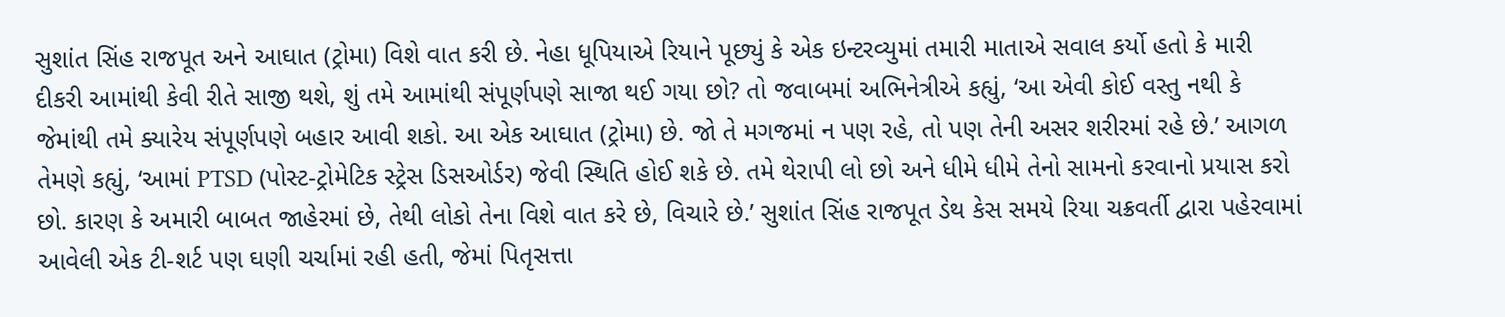સુશાંત સિંહ રાજપૂત અને આઘાત (ટ્રોમા) વિશે વાત કરી છે. નેહા ધૂપિયાએ રિયાને પૂછ્યું કે એક ઇન્ટરવ્યુમાં તમારી માતાએ સવાલ કર્યો હતો કે મારી દીકરી આમાંથી કેવી રીતે સાજી થશે, શું તમે આમાંથી સંપૂર્ણપણે સાજા થઈ ગયા છો? તો જવાબમાં અભિનેત્રીએ કહ્યું, ‘આ એવી કોઈ વસ્તુ નથી કે જેમાંથી તમે ક્યારેય સંપૂર્ણપણે બહાર આવી શકો. આ એક આઘાત (ટ્રોમા) છે. જો તે મગજમાં ન પણ રહે, તો પણ તેની અસર શરીરમાં રહે છે.’ આગળ તેમણે કહ્યું, ‘આમાં PTSD (પોસ્ટ-ટ્રોમેટિક સ્ટ્રેસ ડિસઓર્ડર) જેવી સ્થિતિ હોઈ શકે છે. તમે થેરાપી લો છો અને ધીમે ધીમે તેનો સામનો કરવાનો પ્રયાસ કરો છો. કારણ કે અમારી બાબત જાહેરમાં છે, તેથી લોકો તેના વિશે વાત કરે છે, વિચારે છે.’ સુશાંત સિંહ રાજપૂત ડેથ કેસ સમયે રિયા ચક્રવર્તી દ્વારા પહેરવામાં આવેલી એક ટી-શર્ટ પણ ઘણી ચર્ચામાં રહી હતી, જેમાં પિતૃસત્તા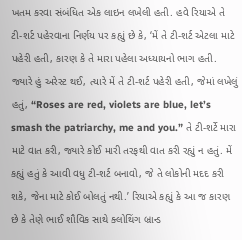ખતમ કરવા સંબંધિત એક લાઇન લખેલી હતી. હવે રિયાએ તે ટી-શર્ટ પહેરવાના નિર્ણય પર કહ્યું છે કે, ‘મેં તે ટી-શર્ટ એટલા માટે પહેરી હતી, કારણ કે તે મારા પહેલા અધ્યાયનો ભાગ હતી. જ્યારે હું અરેસ્ટ થઈ, ત્યારે મેં તે ટી-શર્ટ પહેરી હતી, જેમાં લખેલું હતું, “Roses are red, violets are blue, let’s smash the patriarchy, me and you.” તે ટી-શર્ટે મારા માટે વાત કરી, જ્યારે કોઈ મારી તરફથી વાત કરી રહ્યું ન હતું. મેં કહ્યું હતું કે આવી વધુ ટી-શર્ટ બનાવો, જે તે લોકોની મદદ કરી શકે, જેના માટે કોઈ બોલતું નથી.’ રિયાએ કહ્યું કે આ જ કારણ છે કે તેણે ભાઈ શૌવિક સાથે ક્લોથિંગ બ્રાન્ડ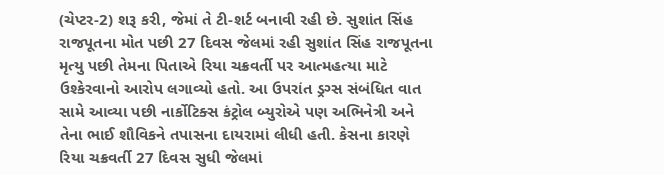(ચેપ્ટર-2) શરૂ કરી, જેમાં તે ટી-શર્ટ બનાવી રહી છે. સુશાંત સિંહ રાજપૂતના મોત પછી 27 દિવસ જેલમાં રહી સુશાંત સિંહ રાજપૂતના મૃત્યુ પછી તેમના પિતાએ રિયા ચક્રવર્તી પર આત્મહત્યા માટે ઉશ્કેરવાનો આરોપ લગાવ્યો હતો. આ ઉપરાંત ડ્રગ્સ સંબંધિત વાત સામે આવ્યા પછી નાર્કોટિક્સ કંટ્રોલ બ્યુરોએ પણ અભિનેત્રી અને તેના ભાઈ શૌવિકને તપાસના દાયરામાં લીધી હતી. કેસના કારણે રિયા ચક્રવર્તી 27 દિવસ સુધી જેલમાં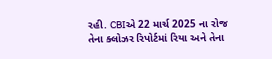રહી. CBIએ 22 માર્ચ 2025 ના રોજ તેના ક્લોઝર રિપોર્ટમાં રિયા અને તેના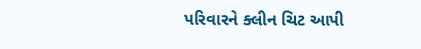પરિવારને ક્લીન ચિટ આપી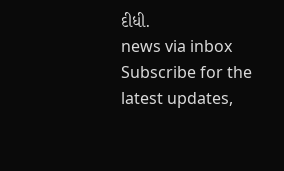દીધી.
news via inbox
Subscribe for the latest updates,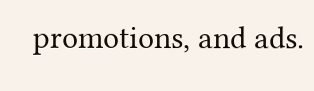promotions, and ads.